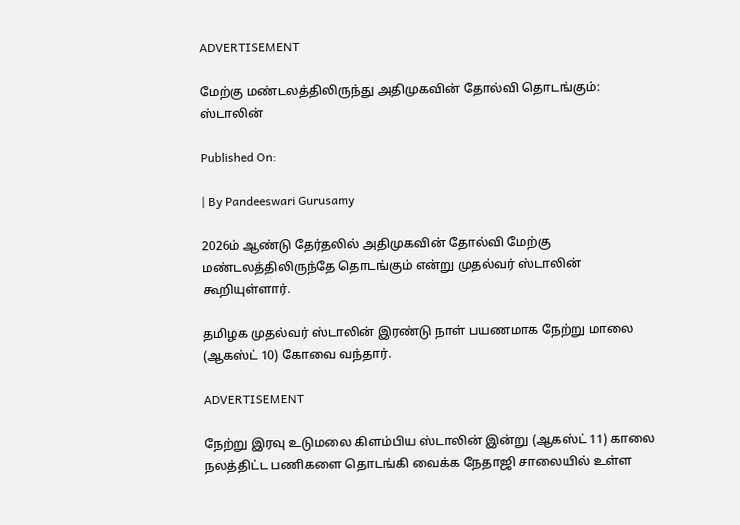ADVERTISEMENT

மேற்கு மண்டலத்திலிருந்து அதிமுகவின் தோல்வி தொடங்கும்: ஸ்டாலின்

Published On:

| By Pandeeswari Gurusamy

2026ம் ஆண்டு தேர்தலில் அதிமுகவின் தோல்வி மேற்கு மண்டலத்திலிருந்தே தொடங்கும் என்று முதல்வர் ஸ்டாலின் கூறியுள்ளார்.

தமிழக முதல்வர் ஸ்டாலின் இரண்டு நாள் பயணமாக நேற்று மாலை (ஆகஸ்ட் 10) கோவை வந்தார்.

ADVERTISEMENT

நேற்று இரவு உடுமலை கிளம்பிய ஸ்டாலின் இன்று (ஆகஸ்ட் 11) காலை நலத்திட்ட பணிகளை தொடங்கி வைக்க நேதாஜி சாலையில் உள்ள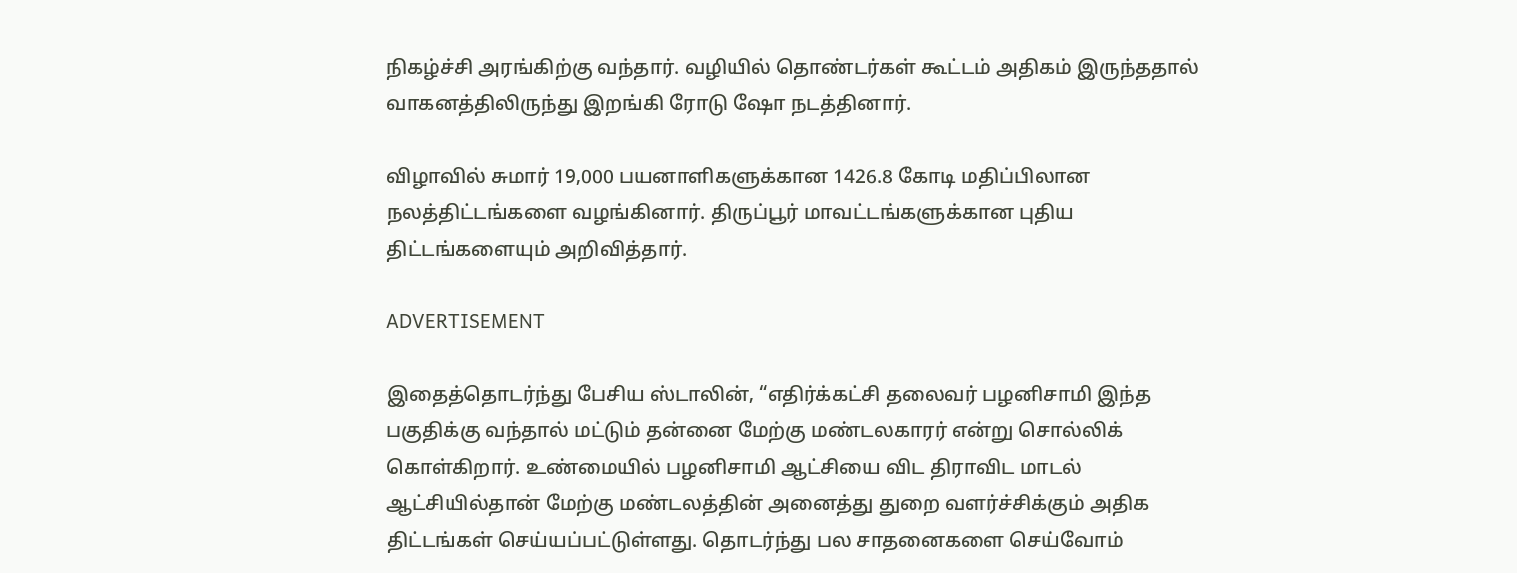நிகழ்ச்சி அரங்கிற்கு வந்தார். வழியில் தொண்டர்கள் கூட்டம் அதிகம் இருந்ததால் வாகனத்திலிருந்து இறங்கி ரோடு ஷோ நடத்தினார்.

விழாவில் சுமார் 19,000 பயனாளிகளுக்கான 1426.8 கோடி மதிப்பிலான நலத்திட்டங்களை வழங்கினார். திருப்பூர் மாவட்டங்களுக்கான புதிய திட்டங்களையும் அறிவித்தார்.

ADVERTISEMENT

இதைத்தொடர்ந்து பேசிய ஸ்டாலின், “எதிர்க்கட்சி தலைவர் பழனிசாமி இந்த பகுதிக்கு வந்தால் மட்டும் தன்னை மேற்கு மண்டலகாரர் என்று சொல்லிக் கொள்கிறார். உண்மையில் பழனிசாமி ஆட்சியை விட திராவிட மாடல் ஆட்சியில்தான் மேற்கு மண்டலத்தின் அனைத்து துறை வளர்ச்சிக்கும் அதிக திட்டங்கள் செய்யப்பட்டுள்ளது. தொடர்ந்து பல சாதனைகளை செய்வோம்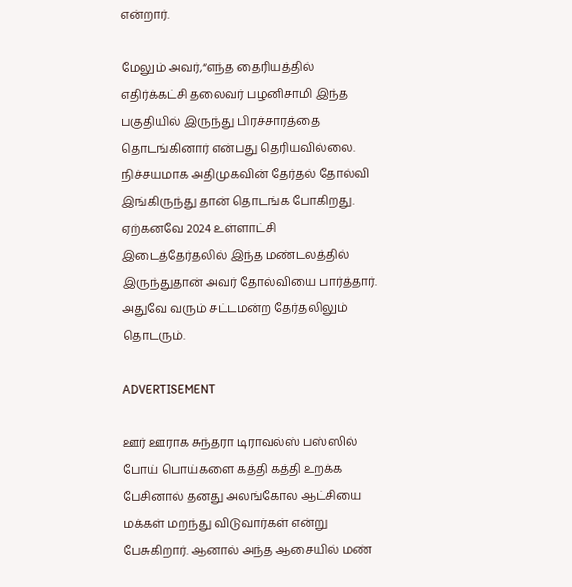என்றார்.

மேலும் அவர்,“எந்த தைரியத்தில் எதிர்க்கட்சி தலைவர் பழனிசாமி இந்த பகுதியில் இருந்து பிரச்சாரத்தை தொடங்கினார் என்பது தெரியவில்லை. நிச்சயமாக அதிமுகவின் தேர்தல் தோல்வி இங்கிருந்து தான் தொடங்க போகிறது. ஏற்கனவே 2024 உள்ளாட்சி இடைத்தேர்தலில் இந்த மண்டலத்தில் இருந்துதான் அவர் தோல்வியை பார்த்தார். அதுவே வரும் சட்டமன்ற தேர்தலிலும் தொடரும்.

ADVERTISEMENT

ஊர் ஊராக சுந்தரா டிராவல்ஸ் பஸ்ஸில் போய் பொய்களை கத்தி கத்தி உறக்க பேசினால் தனது அலங்கோல ஆட்சியை மக்கள் மறந்து விடுவார்கள் என்று பேசுகிறார். ஆனால் அந்த ஆசையில் மண்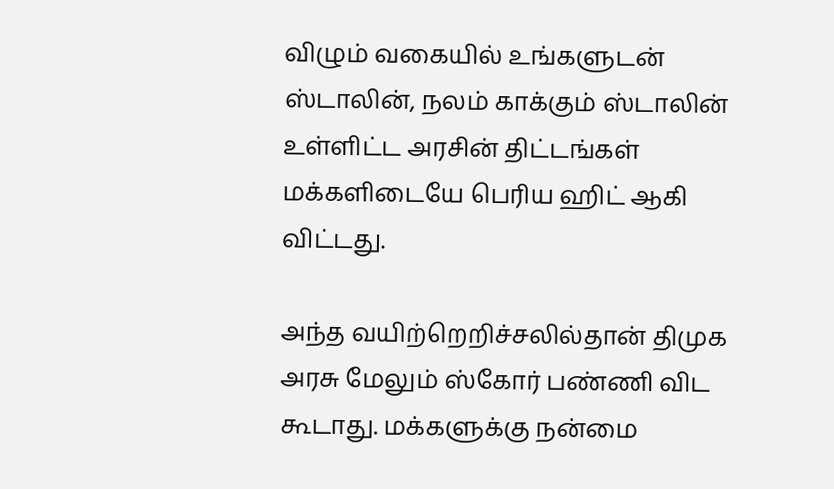விழும் வகையில் உங்களுடன் ஸ்டாலின், நலம் காக்கும் ஸ்டாலின் உள்ளிட்ட அரசின் திட்டங்கள் மக்களிடையே பெரிய ஹிட் ஆகி விட்டது.

அந்த வயிற்றெறிச்சலில்தான் திமுக அரசு மேலும் ஸ்கோர் பண்ணி விட கூடாது. மக்களுக்கு நன்மை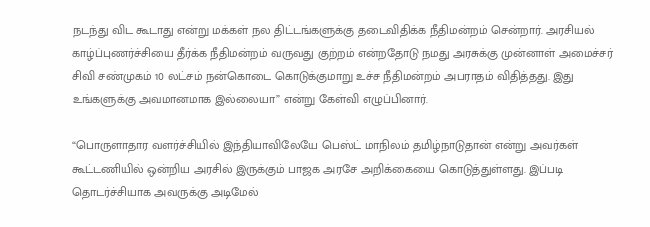நடந்து விட கூடாது என்று மக்கள் நல திட்டங்களுக்கு தடைவிதிக்க நீதிமன்றம் சென்றார். அரசியல் காழ்ப்புணர்ச்சியை தீர்க்க நீதிமன்றம் வருவது குற்றம் என்றதோடு நமது அரசுக்கு முன்னாள் அமைச்சர் சிவி சண்முகம் 10 லட்சம் நன்கொடை கொடுக்குமாறு உச்ச நீதிமன்றம் அபராதம் விதித்தது. இது உங்களுக்கு அவமானமாக இல்லையா” என்று கேள்வி எழுப்பினார்.

“பொருளாதார வளர்ச்சியில் இந்தியாவிலேயே பெஸ்ட் மாநிலம் தமிழ்நாடுதான் என்று அவர்கள் கூட்டணியில் ஒன்றிய அரசில் இருக்கும் பாஜக அரசே அறிக்கையை கொடுத்துள்ளது. இப்படி தொடர்ச்சியாக அவருக்கு அடிமேல்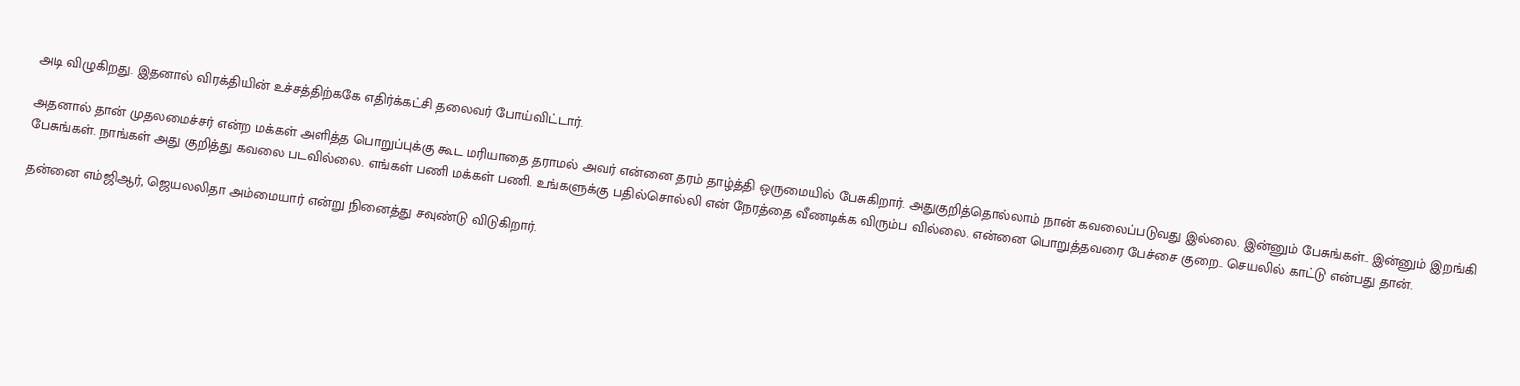அடி விழுகிறது. இதனால் விரக்தியின் உச்சத்திற்ககே எதிர்க்கட்சி தலைவர் போய்விட்டார்.

அதனால் தான் முதலமைச்சர் என்ற மக்கள் அளித்த பொறுப்புக்கு கூட மரியாதை தராமல் அவர் என்னை தரம் தாழ்த்தி ஒருமையில் பேசுகிறார். அதுகுறித்தொல்லாம் நான் கவலைப்படுவது இல்லை. இன்னும் பேசுங்கள்.. இன்னும் இறங்கி பேசுங்கள். நாங்கள் அது குறித்து கவலை படவில்லை. எங்கள் பணி மக்கள் பணி. உங்களுக்கு பதில்சொல்லி என் நேரத்தை வீணடிக்க விரும்ப வில்லை. என்னை பொறுத்தவரை பேச்சை குறை.. செயலில் காட்டு என்பது தான்.

தன்னை எம்ஜிஆர், ஜெயலலிதா அம்மையார் என்று நினைத்து சவுண்டு விடுகிறார்.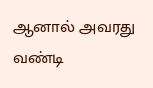ஆனால் அவரது வண்டி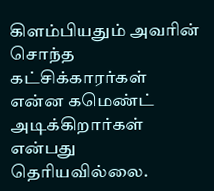கிளம்பியதும் அவரின் சொந்த கட்சிக்காரர்கள் என்ன கமெண்ட் அடிக்கிறார்கள் என்பது தெரியவில்லை.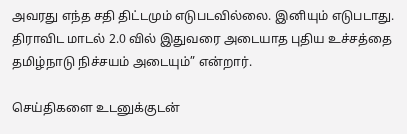அவரது எந்த சதி திட்டமும் எடுபடவில்லை. இனியும் எடுபடாது. திராவிட மாடல் 2.0 வில் இதுவரை அடையாத புதிய உச்சத்தை தமிழ்நாடு நிச்சயம் அடையும்” என்றார்.

செய்திகளை உடனுக்குடன்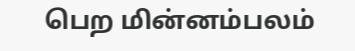பெற மின்னம்பலம்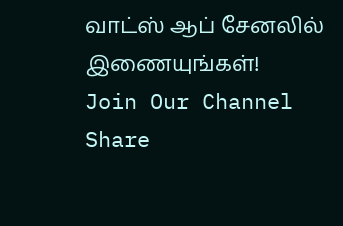வாட்ஸ் ஆப் சேனலில் இணையுங்கள்!
Join Our Channel
Share